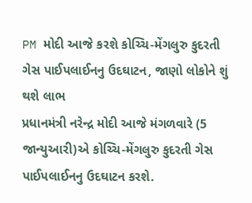PM મોદી આજે કરશે કોચ્ચિ-મેંગલુરુ કુદરતી ગેસ પાઈપલાઈનનુ ઉદઘાટન, જાણો લોકોને શું થશે લાભ
પ્રધાનમંત્રી નરેન્દ્ર મોદી આજે મંગળવારે (5 જાન્યુઆરી)એ કોચ્ચિ-મેંગલુરુ કુદરતી ગેસ પાઈપલાઈનનુ ઉદઘાટન કરશે.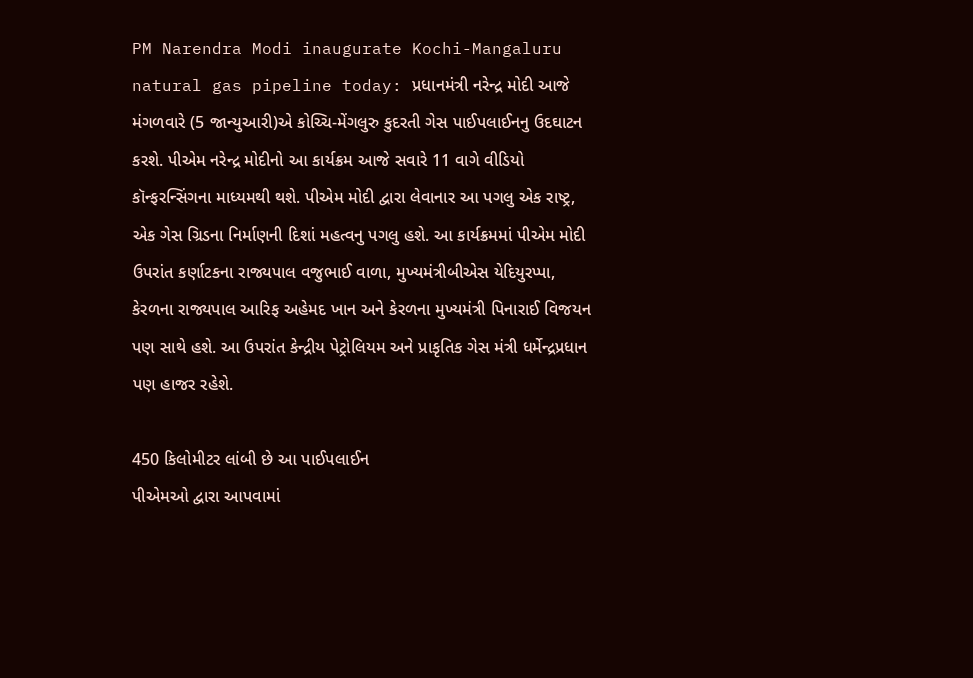PM Narendra Modi inaugurate Kochi-Mangaluru natural gas pipeline today: પ્રધાનમંત્રી નરેન્દ્ર મોદી આજે મંગળવારે (5 જાન્યુઆરી)એ કોચ્ચિ-મેંગલુરુ કુદરતી ગેસ પાઈપલાઈનનુ ઉદઘાટન કરશે. પીએમ નરેન્દ્ર મોદીનો આ કાર્યક્રમ આજે સવારે 11 વાગે વીડિયો કૉન્ફરન્સિંગના માધ્યમથી થશે. પીએમ મોદી દ્વારા લેવાનાર આ પગલુ એક રાષ્ટ્ર, એક ગેસ ગ્રિડના નિર્માણની દિશાં મહત્વનુ પગલુ હશે. આ કાર્યક્રમમાં પીએમ મોદી ઉપરાંત કર્ણાટકના રાજ્યપાલ વજુભાઈ વાળા, મુખ્યમંત્રીબીએસ યેદિયુરપ્પા, કેરળના રાજ્યપાલ આરિફ અહેમદ ખાન અને કેરળના મુખ્યમંત્રી પિનારાઈ વિજયન પણ સાથે હશે. આ ઉપરાંત કેન્દ્રીય પેટ્રોલિયમ અને પ્રાકૃતિક ગેસ મંત્રી ધર્મેન્દ્રપ્રધાન પણ હાજર રહેશે.

450 કિલોમીટર લાંબી છે આ પાઈપલાઈન
પીએમઓ દ્વારા આપવામાં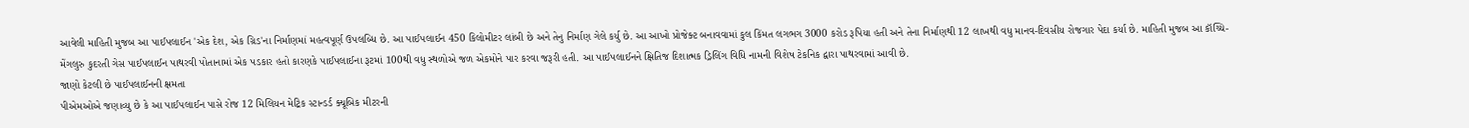આવેલી માહિતી મુજબ આ પાઈપલાઈન 'એક દેશ, એક ગ્રિડ'ના નિર્માણમાં મહત્વપૂર્ણ ઉપલબ્ધિ છે. આ પાઈપલાઈન 450 કિલોમીટર લાંબી છે અને તેનુ નિર્માણ ગેલે કર્યુ છે. આ આખો પ્રોજેક્ટ બનાવવામાં કુલ કિંમત લગભગ 3000 કરોડ રૂપિયા હતી અને તેના નિર્માણથી 12 લાખથી વધુ માનવ-દિવસીય રોજગાર પેદા કર્યા છે. માહિતી મુજબ આ કૉચ્ચિ-મેંગલુરુ કુદરતી ગેસ પાઈપલાઈન પાથરવી પોતાનામાં એક પડકાર હતો કારણકે પાઈપલાઈના રૂટમાં 100થી વધુ સ્થળોએ જળ એકમોને પાર કરવા જરૂરી હતી. આ પાઈપલાઈનને ક્ષિતિજ દિશાત્મક ડ્રિલિંગ વિધિ નામની વિશેષ ટેકનિક દ્વારા પાથરવામાં આવી છે.
જાણો કેટલી છે પાઈપલાઈનની ક્ષમતા
પીએમઓએ જણાવ્યુ છે કે આ પાઈપલાઈન પાસે રોજ 12 મિલિયન મેટ્રિક સ્ટાન્ડર્ડ ક્યૂબિક મીટરની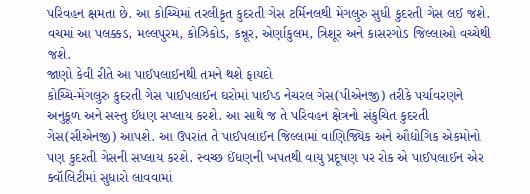પરિવહન ક્ષમતા છે. આ કોચ્ચિમાં તરલીકૃત કુદરતી ગેસ ટર્મિનલથી મેંગલુરુ સુધી કુદરતી ગેસ લઈ જશે. વચમાં આ પલક્કડ, મલ્લપુરમ, કોઝિકોડ, કન્નૂર, એર્ણાકુલમ, ત્રિશૂર અને કાસરગોડ જિલ્લાઓ વચ્ચેથી જશે.
જાણો કેવી રીતે આ પાઈપલાઈનથી તમને થશે ફાયદો
કોચ્ચિ-મેંગલુરુ કુદરતી ગેસ પાઈપલાઈન ઘરોમાં પાઈપ્ડ નેચરલ ગેસ(પીએનજી) તરીકે પર્યાવરણને અનુકૂળ અને સસ્તુ ઈંધણ સપ્લાય કરશે. આ સાથે જ તે પરિવહન ક્ષેત્રનો સંકુચિત કુદરતી ગેસ(સીએનજી) આપશે. આ ઉપરાંત તે પાઈપલાઈન જિલ્લામાં વાણિજ્યિક અને ઔદ્યોગિક એકમોનો પણ કુદરતી ગેસની સપ્લાય કરશે. સ્વચ્છ ઈંધણની ખપતથી વાયુ પ્રદૂષણ પર રોક એ પાઈપલાઈન એર ક્વૉલિટીમાં સુધારો લાવવામાં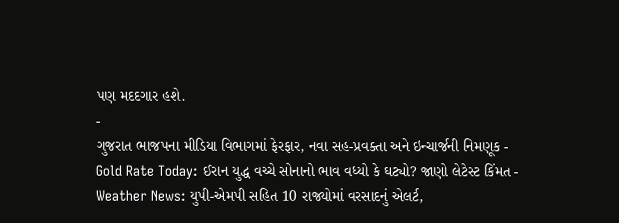પણ મદદગાર હશે.
-
ગુજરાત ભાજપના મીડિયા વિભાગમાં ફેરફાર, નવા સહ-પ્રવક્તા અને ઇન્ચાર્જની નિમણૂક -
Gold Rate Today: ઈરાન યુદ્ધ વચ્ચે સોનાનો ભાવ વધ્યો કે ઘટ્યો? જાણો લેટેસ્ટ કિંમત -
Weather News: યુપી-એમપી સહિત 10 રાજ્યોમાં વરસાદનું એલર્ટ,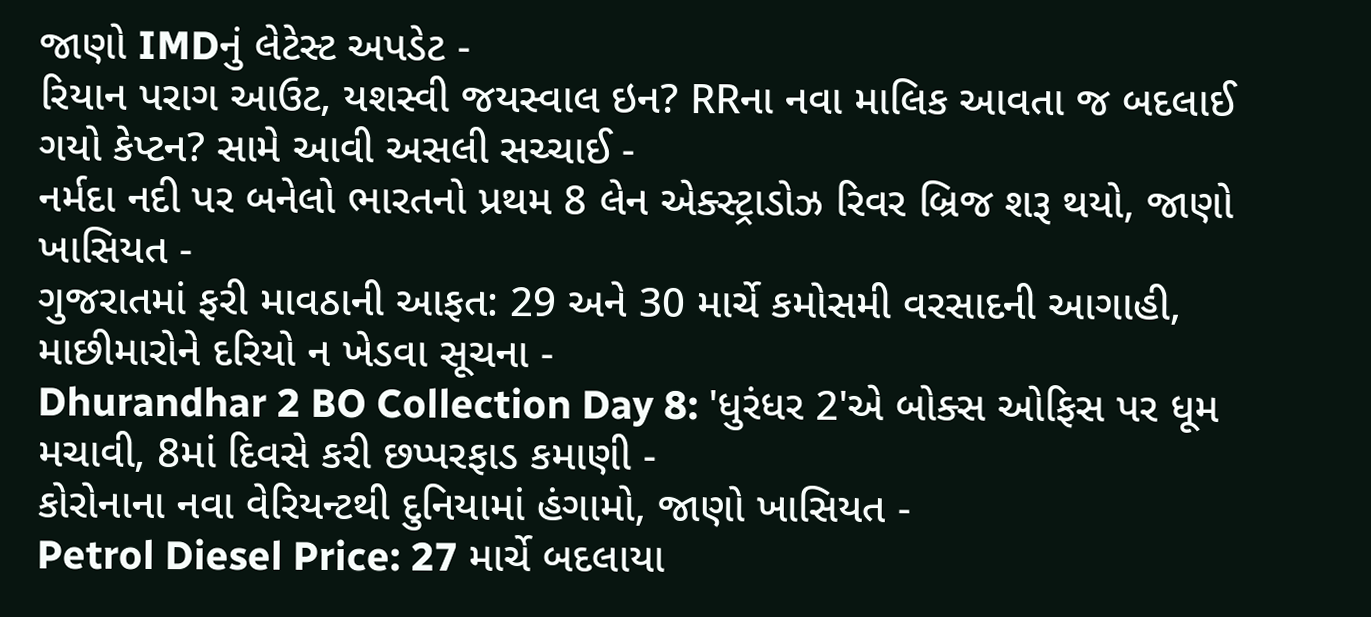જાણો IMDનું લેટેસ્ટ અપડેટ -
રિયાન પરાગ આઉટ, યશસ્વી જયસ્વાલ ઇન? RRના નવા માલિક આવતા જ બદલાઈ ગયો કેપ્ટન? સામે આવી અસલી સચ્ચાઈ -
નર્મદા નદી પર બનેલો ભારતનો પ્રથમ 8 લેન એક્સ્ટ્રાડોઝ રિવર બ્રિજ શરૂ થયો, જાણો ખાસિયત -
ગુજરાતમાં ફરી માવઠાની આફત: 29 અને 30 માર્ચે કમોસમી વરસાદની આગાહી, માછીમારોને દરિયો ન ખેડવા સૂચના -
Dhurandhar 2 BO Collection Day 8: 'ધુરંધર 2'એ બોક્સ ઓફિસ પર ધૂમ મચાવી, 8માં દિવસે કરી છપ્પરફાડ કમાણી -
કોરોનાના નવા વેરિયન્ટથી દુનિયામાં હંગામો, જાણો ખાસિયત -
Petrol Diesel Price: 27 માર્ચે બદલાયા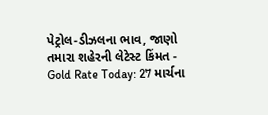પેટ્રોલ-ડીઝલના ભાવ, જાણો તમારા શહેરની લેટેસ્ટ કિંમત -
Gold Rate Today: 27 માર્ચના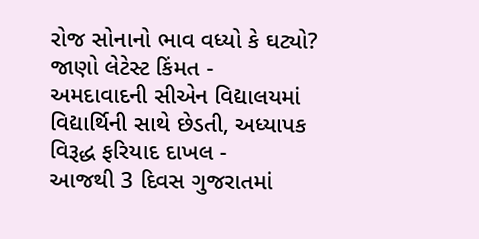રોજ સોનાનો ભાવ વધ્યો કે ઘટ્યો? જાણો લેટેસ્ટ કિંમત -
અમદાવાદની સીએન વિદ્યાલયમાં વિદ્યાર્થિની સાથે છેડતી, અધ્યાપક વિરૂદ્ધ ફરિયાદ દાખલ -
આજથી 3 દિવસ ગુજરાતમાં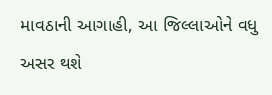માવઠાની આગાહી, આ જિલ્લાઓને વધુ અસર થશે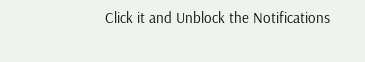Click it and Unblock the Notifications